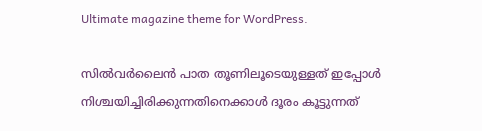Ultimate magazine theme for WordPress.

സില്‍വര്‍ലൈന്‍ പാത തൂണിലൂടെയുള്ളത് ഇപ്പോള്‍ നിശ്ചയിച്ചിരിക്കുന്നതിനെക്കാള്‍ ദൂരം കൂട്ടുന്നത്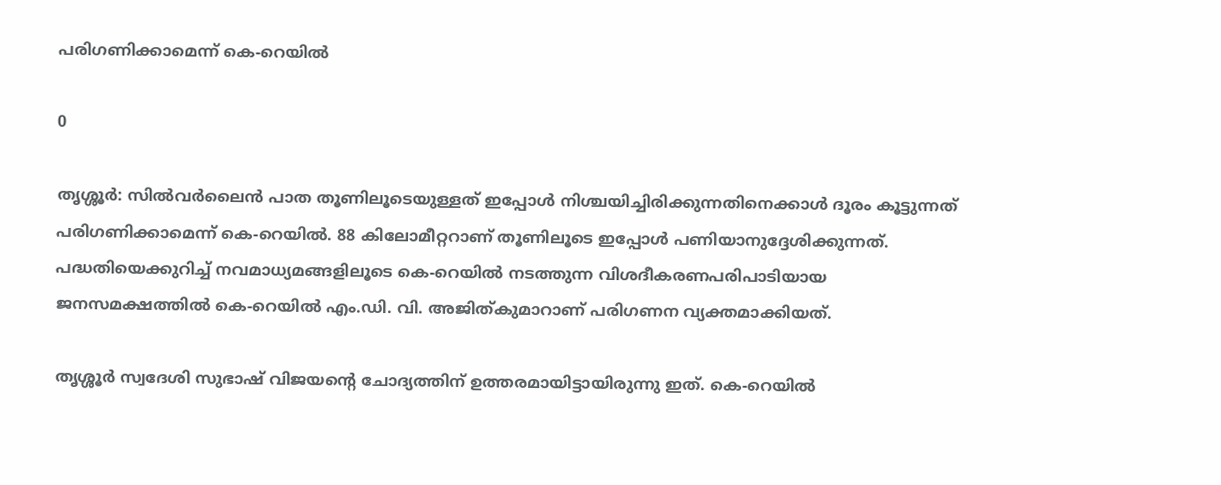പരിഗണിക്കാമെന്ന് കെ-റെയില്‍

0

തൃശ്ശൂര്‍: സില്‍വര്‍ലൈന്‍ പാത തൂണിലൂടെയുള്ളത് ഇപ്പോള്‍ നിശ്ചയിച്ചിരിക്കുന്നതിനെക്കാള്‍ ദൂരം കൂട്ടുന്നത് പരിഗണിക്കാമെന്ന് കെ-റെയില്‍. 88 കിലോമീറ്ററാണ് തൂണിലൂടെ ഇപ്പോള്‍ പണിയാനുദ്ദേശിക്കുന്നത്. പദ്ധതിയെക്കുറിച്ച് നവമാധ്യമങ്ങളിലൂടെ കെ-റെയില്‍ നടത്തുന്ന വിശദീകരണപരിപാടിയായ ജനസമക്ഷത്തില്‍ കെ-റെയില്‍ എം.ഡി. വി. അജിത്കുമാറാണ് പരിഗണന വ്യക്തമാക്കിയത്.

തൃശ്ശൂര്‍ സ്വദേശി സുഭാഷ് വിജയന്റെ ചോദ്യത്തിന് ഉത്തരമായിട്ടായിരുന്നു ഇത്. കെ-റെയില്‍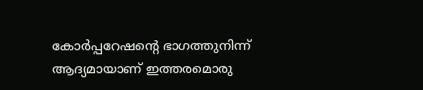കോര്‍പ്പറേഷന്റെ ഭാഗത്തുനിന്ന് ആദ്യമായാണ് ഇത്തരമൊരു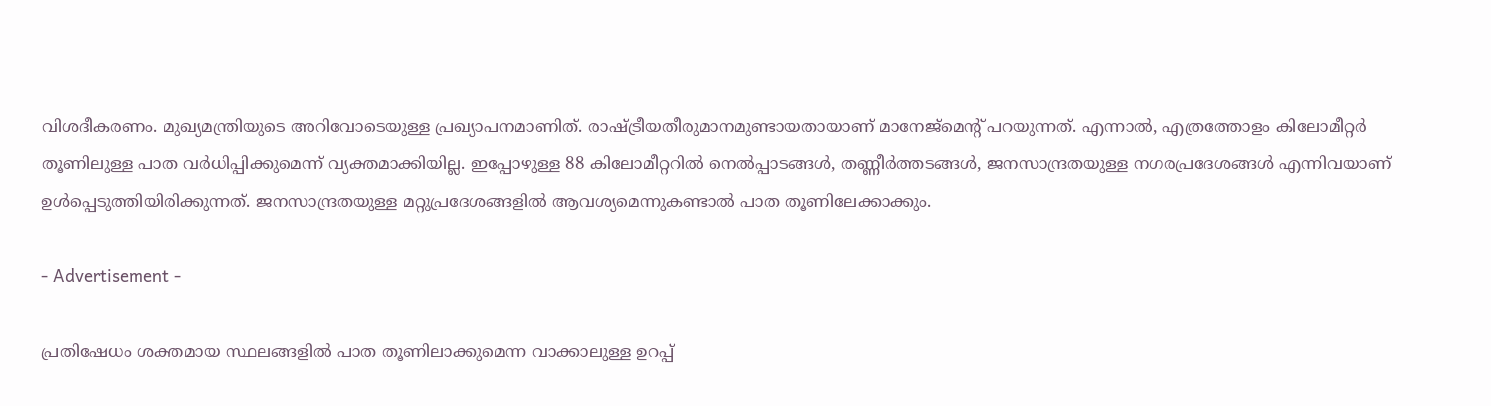വിശദീകരണം. മുഖ്യമന്ത്രിയുടെ അറിവോടെയുള്ള പ്രഖ്യാപനമാണിത്. രാഷ്ട്രീയതീരുമാനമുണ്ടായതായാണ് മാനേജ്മെന്റ് പറയുന്നത്. എന്നാല്‍, എത്രത്തോളം കിലോമീറ്റര്‍ തൂണിലുള്ള പാത വര്‍ധിപ്പിക്കുമെന്ന് വ്യക്തമാക്കിയില്ല. ഇപ്പോഴുള്ള 88 കിലോമീറ്ററില്‍ നെല്‍പ്പാടങ്ങള്‍, തണ്ണീര്‍ത്തടങ്ങള്‍, ജനസാന്ദ്രതയുള്ള നഗരപ്രദേശങ്ങള്‍ എന്നിവയാണ് ഉള്‍പ്പെടുത്തിയിരിക്കുന്നത്. ജനസാന്ദ്രതയുള്ള മറ്റുപ്രദേശങ്ങളില്‍ ആവശ്യമെന്നുകണ്ടാല്‍ പാത തൂണിലേക്കാക്കും.

- Advertisement -

പ്രതിഷേധം ശക്തമായ സ്ഥലങ്ങളില്‍ പാത തൂണിലാക്കുമെന്ന വാക്കാലുള്ള ഉറപ്പ്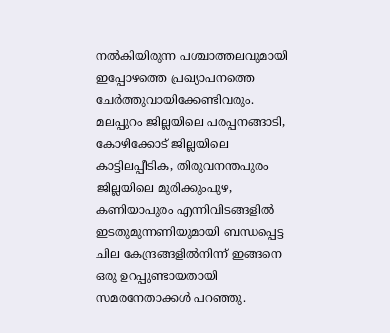നല്‍കിയിരുന്ന പശ്ചാത്തലവുമായി ഇപ്പോഴത്തെ പ്രഖ്യാപനത്തെ ചേര്‍ത്തുവായിക്കേണ്ടിവരും. മലപ്പുറം ജില്ലയിലെ പരപ്പനങ്ങാടി, കോഴിക്കോട് ജില്ലയിലെ കാട്ടിലപ്പീടിക, തിരുവനന്തപുരം ജില്ലയിലെ മുരിക്കുംപുഴ, കണിയാപുരം എന്നിവിടങ്ങളില്‍ ഇടതുമുന്നണിയുമായി ബന്ധപ്പെട്ട ചില കേന്ദ്രങ്ങളില്‍നിന്ന് ഇങ്ങനെ ഒരു ഉറപ്പുണ്ടായതായി സമരനേതാക്കള്‍ പറഞ്ഞു.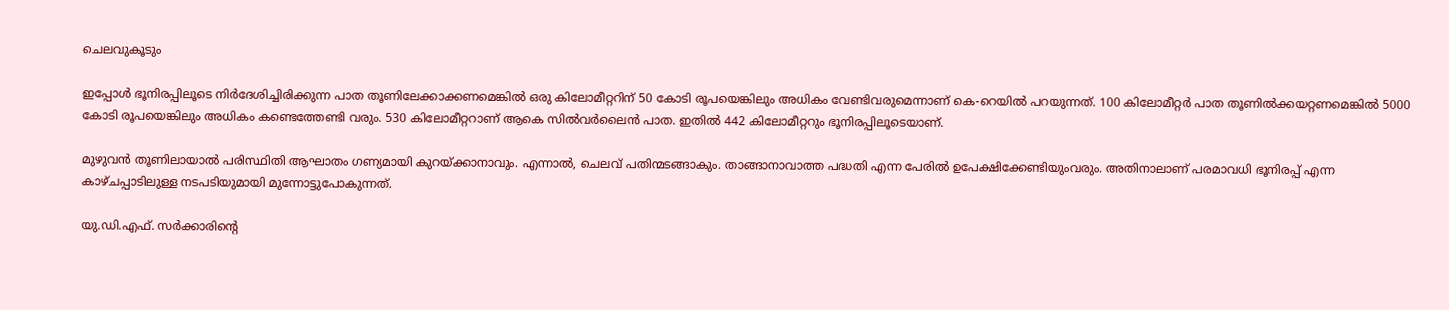ചെലവുകൂടും

ഇപ്പോള്‍ ഭൂനിരപ്പിലൂടെ നിര്‍ദേശിച്ചിരിക്കുന്ന പാത തൂണിലേക്കാക്കണമെങ്കില്‍ ഒരു കിലോമീറ്ററിന് 50 കോടി രൂപയെങ്കിലും അധികം വേണ്ടിവരുമെന്നാണ് കെ-റെയില്‍ പറയുന്നത്. 100 കിലോമീറ്റര്‍ പാത തൂണില്‍ക്കയറ്റണമെങ്കില്‍ 5000 കോടി രൂപയെങ്കിലും അധികം കണ്ടെത്തേണ്ടി വരും. 530 കിലോമീറ്ററാണ് ആകെ സില്‍വര്‍ലൈന്‍ പാത. ഇതില്‍ 442 കിലോമീറ്ററും ഭൂനിരപ്പിലൂടെയാണ്.

മുഴുവന്‍ തൂണിലായാല്‍ പരിസ്ഥിതി ആഘാതം ഗണ്യമായി കുറയ്ക്കാനാവും. എന്നാല്‍, ചെലവ് പതിന്മടങ്ങാകും. താങ്ങാനാവാത്ത പദ്ധതി എന്ന പേരില്‍ ഉപേക്ഷിക്കേണ്ടിയുംവരും. അതിനാലാണ് പരമാവധി ഭൂനിരപ്പ് എന്ന കാഴ്ചപ്പാടിലുള്ള നടപടിയുമായി മുന്നോട്ടുപോകുന്നത്.

യു.ഡി.എഫ്. സര്‍ക്കാരിന്റെ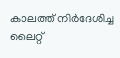കാലത്ത് നിര്‍ദേശിച്ച ലൈറ്റ്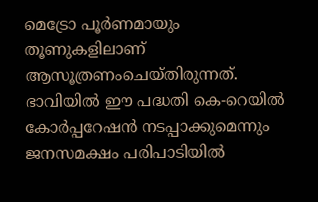മെട്രോ പൂര്‍ണമായും തൂണുകളിലാണ് ആസൂത്രണംചെയ്തിരുന്നത്. ഭാവിയില്‍ ഈ പദ്ധതി കെ-റെയില്‍ കോര്‍പ്പറേഷന്‍ നടപ്പാക്കുമെന്നും ജനസമക്ഷം പരിപാടിയില്‍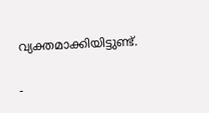വ്യക്തമാക്കിയിട്ടുണ്ട്.

-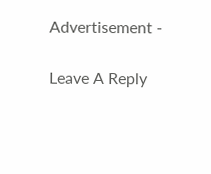Advertisement -

Leave A Reply